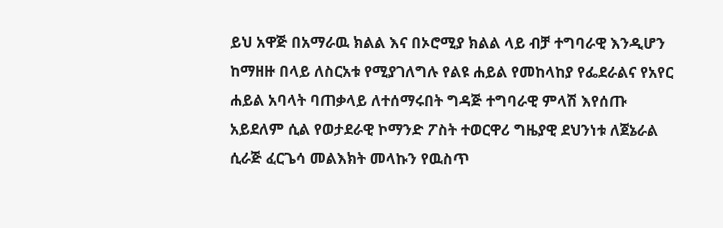ይህ አዋጅ በአማራዉ ክልል እና በኦሮሚያ ክልል ላይ ብቻ ተግባራዊ እንዲሆን ከማዘዙ በላይ ለስርአቱ የሚያገለግሉ የልዩ ሐይል የመከላከያ የፌደራልና የአየር ሐይል አባላት ባጠቃላይ ለተሰማሩበት ግዳጅ ተግባራዊ ምላሽ እየሰጡ አይደለም ሲል የወታደራዊ ኮማንድ ፖስት ተወርዋሪ ግዜያዊ ደህንነቱ ለጀኔራል ሲራጅ ፈርጌሳ መልእክት መላኩን የዉስጥ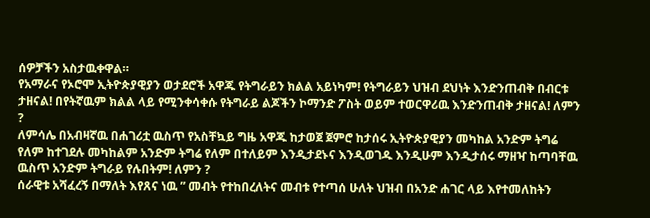ሰዎቻችን አስታዉቀዋል።
የአማራና የኦሮሞ ኢትዮጵያዊያን ወታደሮች አዋጁ የትግራይን ክልል አይነካም! የትግራይን ህዝብ ደህነት እንድንጠብቅ በብርቱ ታዘናል! በየትኛዉም ክልል ላይ የሚንቀሳቀሱ የትግራይ ልጆችን ኮማንድ ፖስት ወይም ተወርዋሪዉ እንድንጠብቅ ታዘናል! ለምን ?
ለምሳሌ በአብዛኛዉ በሐገሪቷ ዉስጥ የአስቸኳይ ግዜ አዋጁ ከታወጀ ጀምሮ ከታሰሩ ኢትዮጵያዊያን መካከል አንድም ትግሬ የለም ከተገደሉ መካከልም አንድም ትግሬ የለም በተለይም እንዲታደኑና እንዲወገዱ እንዲሁም እንዲታሰሩ ማዘዣ ከጣባቸዉ ዉስጥ አንድም ትግራይ የሉበትም! ለምን ?
ሰራዊቱ አሻፈረኝ በማለት እየጸና ነዉ ” መብት የተከበረለትና መብቱ የተጣሰ ሁለት ህዝብ በአንድ ሐገር ላይ እየተመለከትን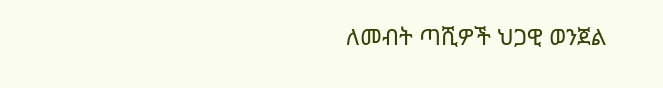ለመብት ጣሺዎች ህጋዊ ወንጀል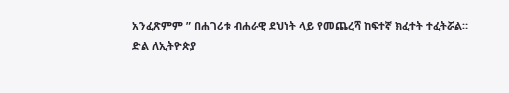አንፈጽምም ” በሐገሪቱ ብሐራዊ ደህነት ላይ የመጨረሻ ከፍተኛ ክፈተት ተፈትሯል።
ድል ለኢትዮጵያ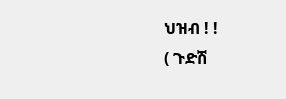ህዝብ ! !
( ጉድሽ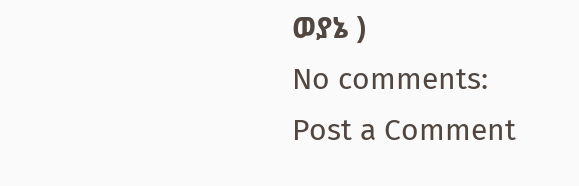ወያኔ )
No comments:
Post a Comment